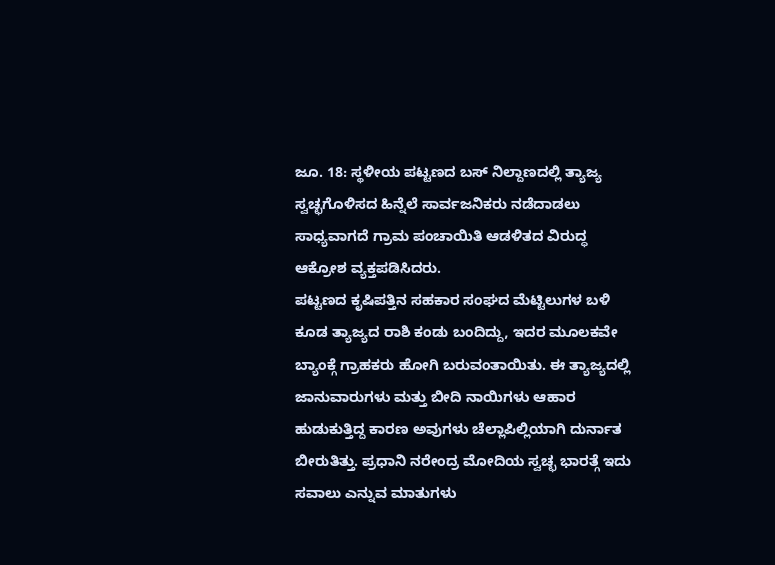ಜೂ. 18: ಸ್ಥಳೀಯ ಪಟ್ಟಣದ ಬಸ್ ನಿಲ್ದಾಣದಲ್ಲಿ ತ್ಯಾಜ್ಯ ಸ್ವಚ್ಛಗೊಳಿಸದ ಹಿನ್ನೆಲೆ ಸಾರ್ವಜನಿಕರು ನಡೆದಾಡಲು ಸಾಧ್ಯವಾಗದೆ ಗ್ರಾಮ ಪಂಚಾಯಿತಿ ಆಡಳಿತದ ವಿರುದ್ಧ ಆಕ್ರೋಶ ವ್ಯಕ್ತಪಡಿಸಿದರು.
ಪಟ್ಟಣದ ಕೃಷಿಪತ್ತಿನ ಸಹಕಾರ ಸಂಘದ ಮೆಟ್ಟಿಲುಗಳ ಬಳಿ ಕೂಡ ತ್ಯಾಜ್ಯದ ರಾಶಿ ಕಂಡು ಬಂದಿದ್ದು, ಇದರ ಮೂಲಕವೇ ಬ್ಯಾಂಕ್ಗೆ ಗ್ರಾಹಕರು ಹೋಗಿ ಬರುವಂತಾಯಿತು. ಈ ತ್ಯಾಜ್ಯದಲ್ಲಿ ಜಾನುವಾರುಗಳು ಮತ್ತು ಬೀದಿ ನಾಯಿಗಳು ಆಹಾರ ಹುಡುಕುತ್ತಿದ್ದ ಕಾರಣ ಅವುಗಳು ಚೆಲ್ಲಾಪಿಲ್ಲಿಯಾಗಿ ದುರ್ನಾತ ಬೀರುತಿತ್ತು. ಪ್ರಧಾನಿ ನರೇಂದ್ರ ಮೋದಿಯ ಸ್ವಚ್ಛ ಭಾರತ್ಗೆ ಇದು ಸವಾಲು ಎನ್ನುವ ಮಾತುಗಳು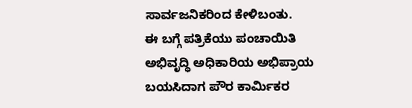ಸಾರ್ವಜನಿಕರಿಂದ ಕೇಳಿಬಂತು.
ಈ ಬಗ್ಗೆ ಪತ್ರಿಕೆಯು ಪಂಚಾಯಿತಿ ಅಭಿವೃದ್ಧಿ ಅಧಿಕಾರಿಯ ಅಭಿಪ್ರಾಯ ಬಯಸಿದಾಗ ಪೌರ ಕಾರ್ಮಿಕರ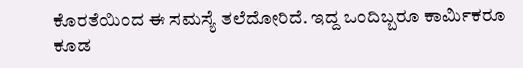ಕೊರತೆಯಿಂದ ಈ ಸಮಸ್ಯೆ ತಲೆದೋರಿದೆ. ಇದ್ದ ಒಂದಿಬ್ಬರೂ ಕಾರ್ಮಿಕರೂ ಕೂಡ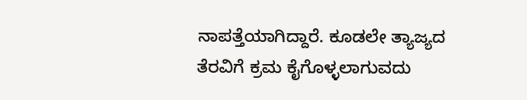ನಾಪತ್ತೆಯಾಗಿದ್ದಾರೆ. ಕೂಡಲೇ ತ್ಯಾಜ್ಯದ ತೆರವಿಗೆ ಕ್ರಮ ಕೈಗೊಳ್ಳಲಾಗುವದು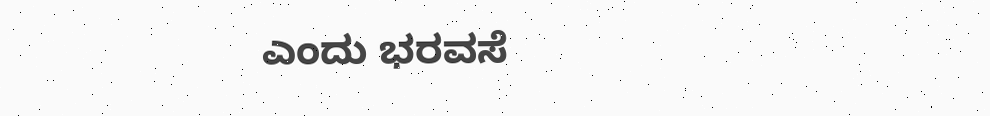ಎಂದು ಭರವಸೆ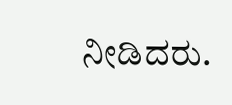ನೀಡಿದರು.